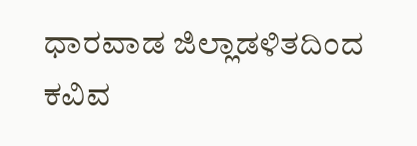ಧಾರವಾಡ ಜಿಲ್ಲಾಡಳಿತದಿಂದ ಕವಿವ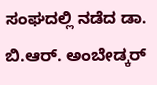ಸಂಘದಲ್ಲಿ ನಡೆದ ಡಾ. ಬಿ.ಆರ್. ಅಂಬೇಡ್ಕರ್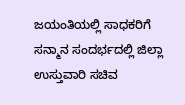ಜಯಂತಿಯಲ್ಲಿ ಸಾಧಕರಿಗೆ ಸನ್ಮಾನ ಸಂದರ್ಭದಲ್ಲಿ ಜಿಲ್ಲಾ ಉಸ್ತುವಾರಿ ಸಚಿವ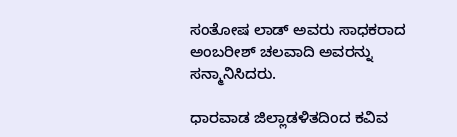ಸಂತೋಷ ಲಾಡ್ ಅವರು ಸಾಧಕರಾದ ಅಂಬರೀಶ್ ಚಲವಾದಿ ಅವರನ್ನು ಸನ್ಮಾನಿಸಿದರು.

ಧಾರವಾಡ ಜಿಲ್ಲಾಡಳಿತದಿಂದ ಕವಿವ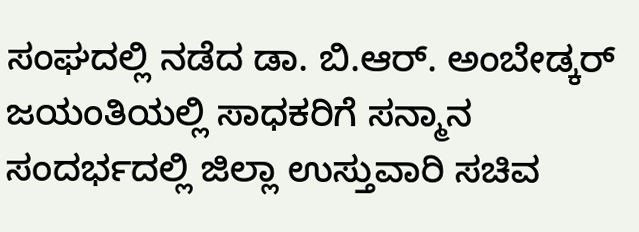ಸಂಘದಲ್ಲಿ ನಡೆದ ಡಾ. ಬಿ.ಆರ್. ಅಂಬೇಡ್ಕರ್ ಜಯಂತಿಯಲ್ಲಿ ಸಾಧಕರಿಗೆ ಸನ್ಮಾನ ಸಂದರ್ಭದಲ್ಲಿ ಜಿಲ್ಲಾ ಉಸ್ತುವಾರಿ ಸಚಿವ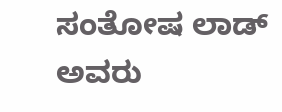ಸಂತೋಷ ಲಾಡ್ ಅವರು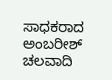ಸಾಧಕರಾದ ಅಂಬರೀಶ್ ಚಲವಾದಿ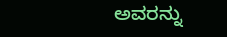ಅವರನ್ನು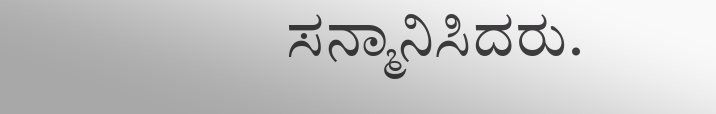ಸನ್ಮಾನಿಸಿದರು.